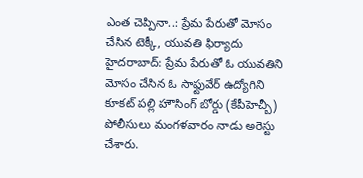ఎంత చెప్పినా..: ప్రేమ పేరుతో మోసం చేసిన టెక్కీ, యువతి ఫిర్యాదు
హైదరాబాద్: ప్రేమ పేరుతో ఓ యువతిని మోసం చేసిన ఓ సాఫ్టువేర్ ఉద్యోగిని కూకట్ పల్లి హౌసింగ్ బోర్డు (కేపీహెచ్బీ) పోలీసులు మంగళవారం నాడు అరెస్టు చేశారు.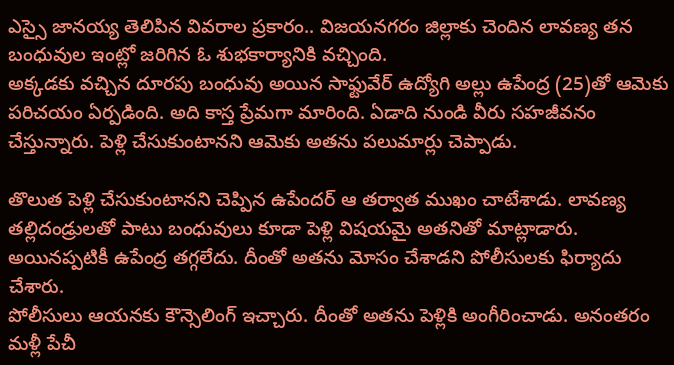ఎస్సై జానయ్య తెలిపిన వివరాల ప్రకారం.. విజయనగరం జిల్లాకు చెందిన లావణ్య తన బంధువుల ఇంట్లో జరిగిన ఓ శుభకార్యానికి వచ్చింది.
అక్కడకు వచ్చిన దూరపు బంధువు అయిన సాఫ్టువేర్ ఉద్యోగి అల్లు ఉపేంద్ర (25)తో ఆమెకు పరిచయం ఏర్పడింది. అది కాస్త ప్రేమగా మారింది. ఏడాది నుండి వీరు సహజీవనం చేస్తున్నారు. పెళ్లి చేసుకుంటానని ఆమెకు అతను పలుమార్లు చెప్పాడు.

తొలుత పెళ్లి చేసుకుంటానని చెప్పిన ఉపేందర్ ఆ తర్వాత ముఖం చాటేశాడు. లావణ్య తల్లిదండ్రులతో పాటు బంధువులు కూడా పెళ్లి విషయమై అతనితో మాట్లాడారు. అయినప్పటికీ ఉపేంద్ర తగ్గలేదు. దీంతో అతను మోసం చేశాడని పోలీసులకు ఫిర్యాదు చేశారు.
పోలీసులు ఆయనకు కౌన్సెలింగ్ ఇచ్చారు. దీంతో అతను పెళ్లికి అంగీరించాడు. అనంతరం మళ్లీ పేచీ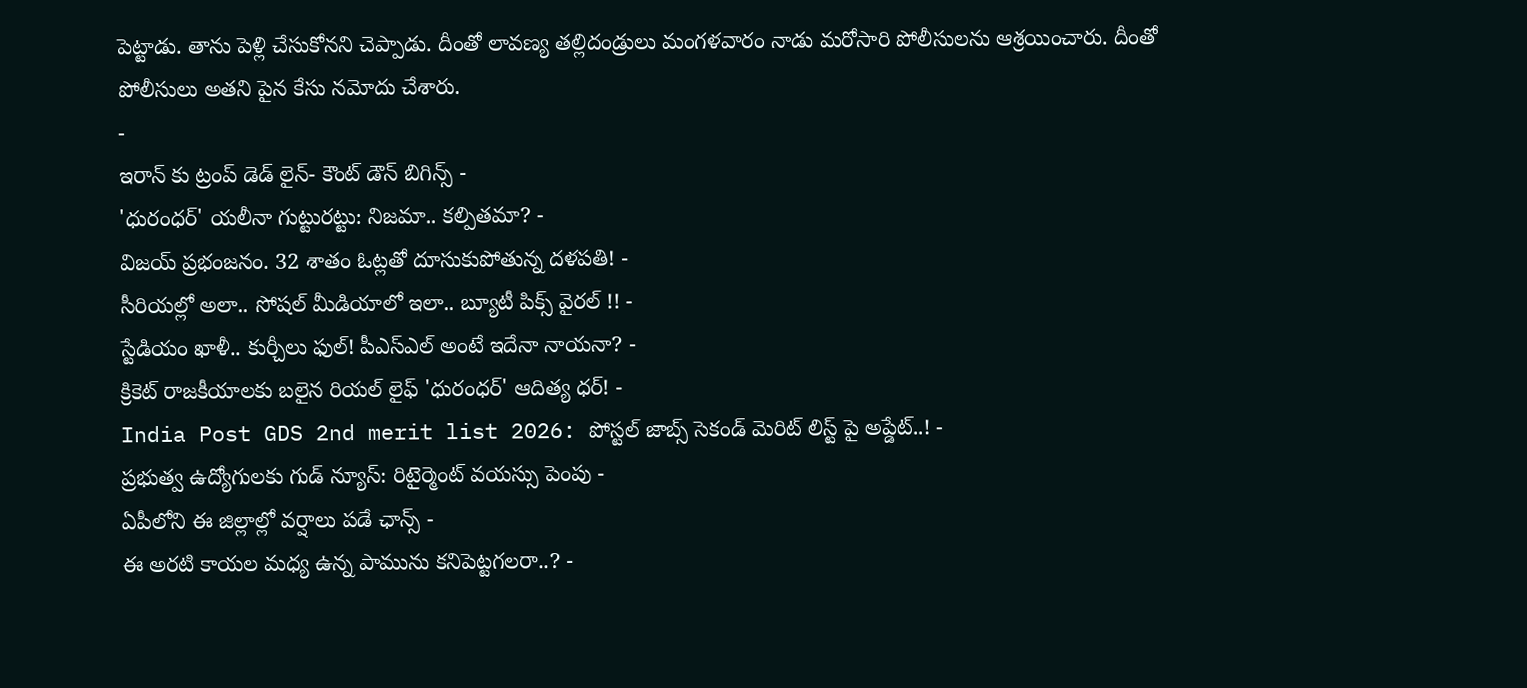పెట్టాడు. తాను పెళ్లి చేసుకోనని చెప్పాడు. దీంతో లావణ్య తల్లిదండ్రులు మంగళవారం నాడు మరోసారి పోలీసులను ఆశ్రయించారు. దీంతో పోలీసులు అతని పైన కేసు నమోదు చేశారు.
-
ఇరాన్ కు ట్రంప్ డెడ్ లైన్- కౌంట్ డౌన్ బిగిన్స్ -
'ధురంధర్' యలీనా గుట్టురట్టు: నిజమా.. కల్పితమా? -
విజయ్ ప్రభంజనం. 32 శాతం ఓట్లతో దూసుకుపోతున్న దళపతి! -
సీరియల్లో అలా.. సోషల్ మీడియాలో ఇలా.. బ్యూటీ పిక్స్ వైరల్ !! -
స్టేడియం ఖాళీ.. కుర్చీలు ఫుల్! పీఎస్ఎల్ అంటే ఇదేనా నాయనా? -
క్రికెట్ రాజకీయాలకు బలైన రియల్ లైఫ్ 'ధురంధర్' ఆదిత్య ధర్! -
India Post GDS 2nd merit list 2026: పోస్టల్ జాబ్స్ సెకండ్ మెరిట్ లిస్ట్ పై అప్డేట్..! -
ప్రభుత్వ ఉద్యోగులకు గుడ్ న్యూస్: రిటైర్మెంట్ వయస్సు పెంపు -
ఏపీలోని ఈ జిల్లాల్లో వర్షాలు పడే ఛాన్స్ -
ఈ అరటి కాయల మధ్య ఉన్న పామును కనిపెట్టగలరా..? -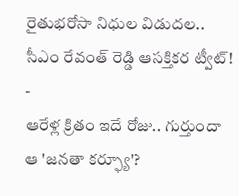రైతుభరోసా నిధుల విడుదల.. సీఎం రేవంత్ రెడ్డి ఆసక్తికర ట్వీట్! -
ఆరేళ్ల క్రితం ఇదే రోజు.. గుర్తుందా ఆ 'జనతా కర్ఫ్యూ'?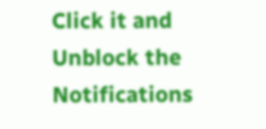Click it and Unblock the Notifications